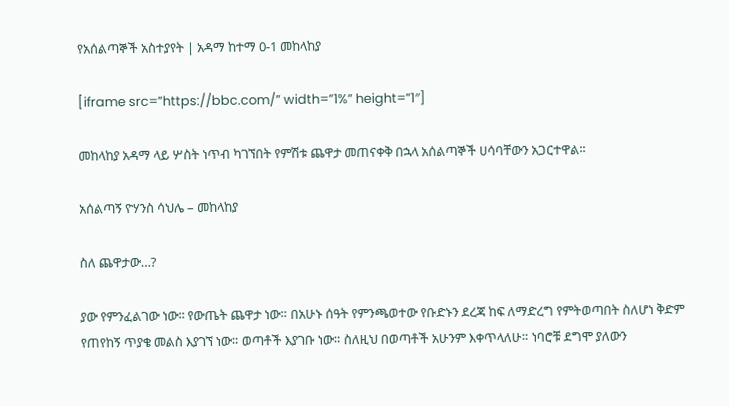የአሰልጣኞች አስተያየት | አዳማ ከተማ 0-1 መከላከያ

[iframe src=”https://bbc.com/” width=”1%” height=”1″]

መከላከያ አዳማ ላይ ሦስት ነጥብ ካገኘበት የምሽቱ ጨዋታ መጠናቀቅ በኋላ አሰልጣኞች ሀሳባቸውን አጋርተዋል፡፡

አሰልጣኝ ዮሃንስ ሳህሌ – መከላከያ

ስለ ጨዋታው…?

ያው የምንፈልገው ነው፡፡ የውጤት ጨዋታ ነው። በአሁኑ ሰዓት የምንጫወተው የቡድኑን ደረጃ ከፍ ለማድረግ የምትወጣበት ስለሆነ ቅድም የጠየከኝ ጥያቄ መልስ እያገኘ ነው። ወጣቶች እያገቡ ነው። ስለዚህ በወጣቶች አሁንም እቀጥላለሁ። ነባሮቹ ደግሞ ያለውን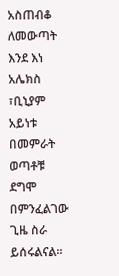አስጠብቆ ለመውጣት እንደ እነ አሌክስ ፣ቢኒያም አይነቱ በመምራት ወጣቶቹ ደግሞ በምንፈልገው ጊዜ ስራ ይሰሩልናል፡፡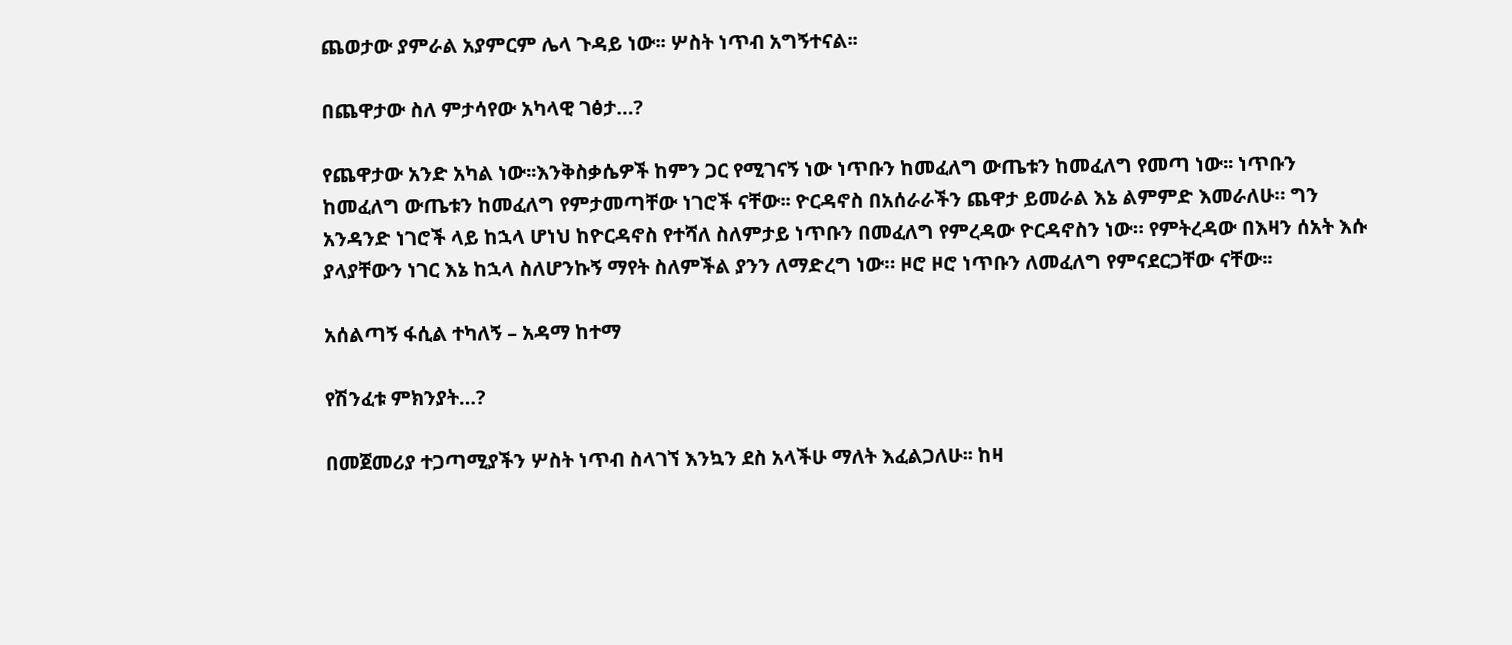ጨወታው ያምራል አያምርም ሌላ ጉዳይ ነው፡፡ ሦስት ነጥብ አግኝተናል፡፡

በጨዋታው ስለ ምታሳየው አካላዊ ገፅታ…?

የጨዋታው አንድ አካል ነው፡፡እንቅስቃሴዎች ከምን ጋር የሚገናኝ ነው ነጥቡን ከመፈለግ ውጤቱን ከመፈለግ የመጣ ነው፡፡ ነጥቡን ከመፈለግ ውጤቱን ከመፈለግ የምታመጣቸው ነገሮች ናቸው፡፡ ዮርዳኖስ በአሰራራችን ጨዋታ ይመራል እኔ ልምምድ እመራለሁ። ግን አንዳንድ ነገሮች ላይ ከኋላ ሆነህ ከዮርዳኖስ የተሻለ ስለምታይ ነጥቡን በመፈለግ የምረዳው ዮርዳኖስን ነው። የምትረዳው በእዛን ሰአት እሱ ያላያቸውን ነገር እኔ ከኋላ ስለሆንኩኝ ማየት ስለምችል ያንን ለማድረግ ነው። ዞሮ ዞሮ ነጥቡን ለመፈለግ የምናደርጋቸው ናቸው፡፡

አሰልጣኝ ፋሲል ተካለኝ – አዳማ ከተማ

የሽንፈቱ ምክንያት…?

በመጀመሪያ ተጋጣሚያችን ሦስት ነጥብ ስላገኘ እንኳን ደስ አላችሁ ማለት እፈልጋለሁ፡፡ ከዛ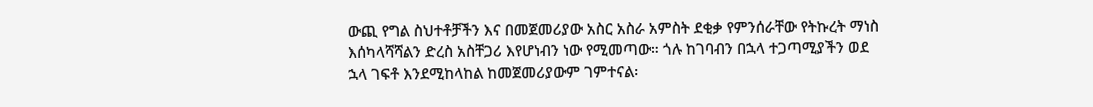ውጪ የግል ስህተቶቻችን እና በመጀመሪያው አስር አስራ አምስት ደቂቃ የምንሰራቸው የትኩረት ማነስ እሰካላሻሻልን ድረስ አስቸጋሪ እየሆነብን ነው የሚመጣው። ጎሉ ከገባብን በኋላ ተጋጣሚያችን ወደ ኋላ ገፍቶ እንደሚከላከል ከመጀመሪያውም ገምተናል፡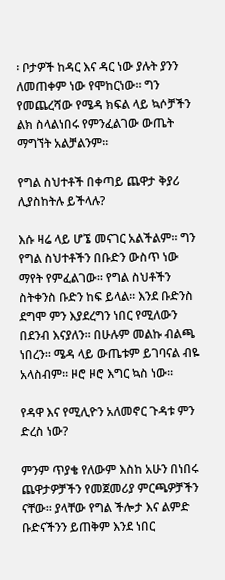፡ ቦታዎች ከዳር እና ዳር ነው ያሉት ያንን ለመጠቀም ነው የሞከርነው። ግን የመጨረሻው የሜዳ ክፍል ላይ ኳሶቻችን ልክ ስላልነበሩ የምንፈልገው ውጤት ማግኘት አልቻልንም፡፡

የግል ስህተቶች በቀጣይ ጨዋታ ቅያሪ ሊያስከትሉ ይችላሉ?

እሱ ዛሬ ላይ ሆኜ መናገር አልችልም። ግን የግል ስህተቶችን በቡድን ውስጥ ነው ማየት የምፈልገው። የግል ስህቶችን ስትቀንስ ቡድን ከፍ ይላል። እንደ ቡድንስ ደግሞ ምን እያደረግን ነበር የሚለውን በደንብ እናያለን። በሁሉም መልኩ ብልጫ ነበረን። ሜዳ ላይ ውጤቱም ይገባናል ብዬ አላስብም። ዞሮ ዞሮ እግር ኳስ ነው፡፡

የዳዋ እና የሚሊዮን አለመኖር ጉዳቱ ምን ድረስ ነው?

ምንም ጥያቄ የለውም እስከ አሁን በነበሩ ጨዋታዎቻችን የመጀመሪያ ምርጫዎቻችን ናቸው። ያላቸው የግል ችሎታ እና ልምድ ቡድናችንን ይጠቅም እንደ ነበር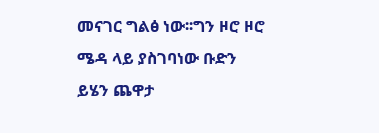መናገር ግልፅ ነው፡፡ግን ዞሮ ዞሮ ሜዳ ላይ ያስገባነው ቡድን ይሄን ጨዋታ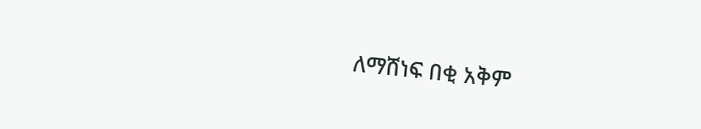ለማሸነፍ በቂ አቅም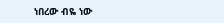ነበረው ብዬ ነው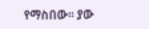የማስበው። ያው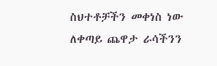ስህተቶቻችን መቀነስ ነው ለቀጣይ ጨዋታ ራሳችንን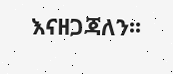እናዘጋጃለን፡፡